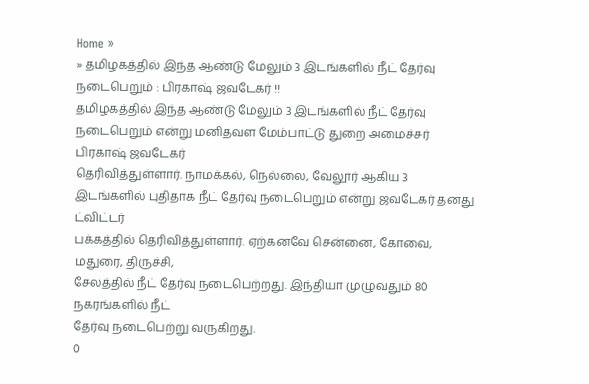Home »
» தமிழகத்தில் இந்த ஆண்டு மேலும் 3 இடங்களில் நீட் தேர்வு நடைபெறும் : பிரகாஷ் ஜவடேகர் !!
தமிழகத்தில் இந்த ஆண்டு மேலும் 3 இடங்களில் நீட் தேர்வு நடைபெறும் என்று மனிதவள மேம்பாட்டு துறை அமைச்சர் பிரகாஷ் ஜவடேகர்
தெரிவித்துள்ளார். நாமக்கல், நெல்லை, வேலூர் ஆகிய 3
இடங்களில் புதிதாக நீட் தேர்வு நடைபெறும் என்று ஜவடேகர் தனது ட்விட்டர்
பக்கத்தில் தெரிவித்துள்ளார். ஏற்கனவே சென்னை, கோவை, மதுரை, திருச்சி,
சேலத்தில் நீட் தேர்வு நடைபெற்றது. இந்தியா முழுவதும் 80 நகரங்களில் நீட்
தேர்வு நடைபெற்று வருகிறது.
0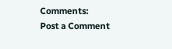Comments:
Post a Comment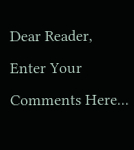Dear Reader,
Enter Your Comments Here...